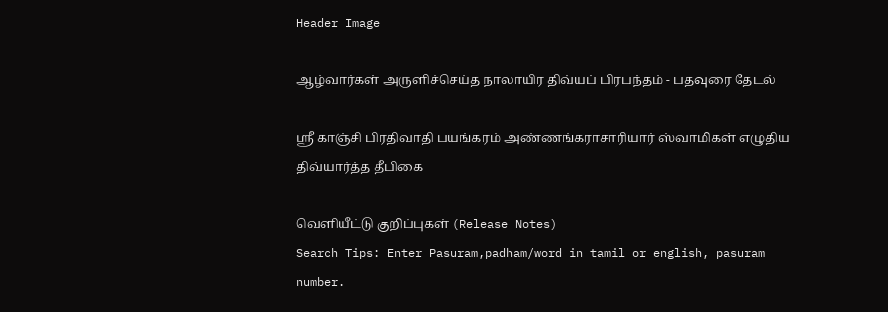Header Image

ஆழ்வார்கள் அருளிச்செய்த நாலாயிர திவ்யப் பிரபந்தம் - பதவுரை தேடல்

ஸ்ரீ காஞ்சி பிரதிவாதி பயங்கரம் அண்ணங்கராசாரியார் ஸ்வாமிகள் எழுதிய திவ்யார்த்த தீபிகை

வெளியீட்டு குறிப்புகள் (Release Notes)
Search Tips: Enter Pasuram,padham/word in tamil or english, pasuram number.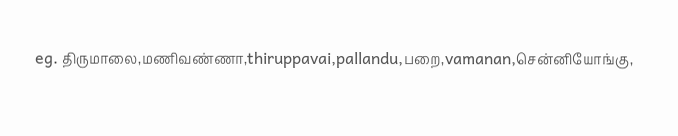eg. திருமாலை,மணிவண்ணா,thiruppavai,pallandu,பறை,vamanan,சென்னியோங்கு,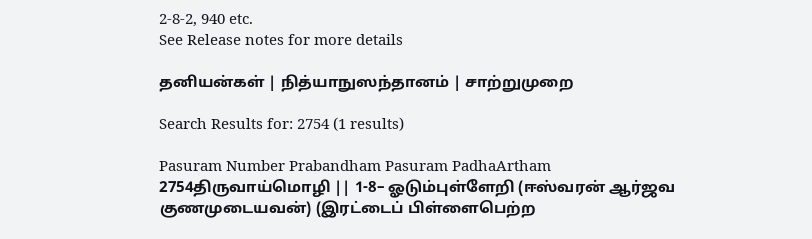2-8-2, 940 etc.
See Release notes for more details

தனியன்கள் | நித்யாநுஸந்தானம் | சாற்றுமுறை

Search Results for: 2754 (1 results)

Pasuram Number Prabandham Pasuram PadhaArtham
2754திருவாய்மொழி || 1-8– ஓடும்புள்ளேறி (ஈஸ்வரன் ஆர்ஜவ குணமுடையவன்) (இரட்டைப் பிள்ளைபெற்ற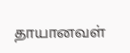தாயானவள்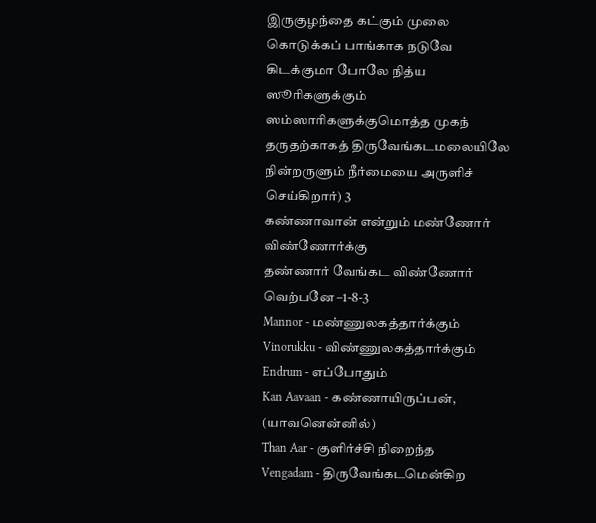இருகுழந்தை கட்கும் முலை கொடுக்கப் பாங்காக நடுவே கிடக்குமா போலே நித்ய ஸூரிகளுக்கும் ஸம்ஸாரிகளுக்குமொத்த முகந் தருதற்காகத் திருவேங்கடமலையிலே நின்றருளும் நீர்மையை அருளிச் செய்கிறார்) 3
கண்ணாவான் என்றும் மண்ணோர் விண்ணோர்க்கு
தண்ணார் வேங்கட விண்ணோர் வெற்பனே –1-8-3
Mannor - மண்ணுலகத்தார்க்கும்
Vinorukku - விண்ணுலகத்தார்க்கும்
Endrum - எப்போதும்
Kan Aavaan - கண்ணாயிருப்பன், (யாவனென்னில்)
Than Aar - குளிர்ச்சி நிறைந்த
Vengadam - திருவேங்கடமென்கிற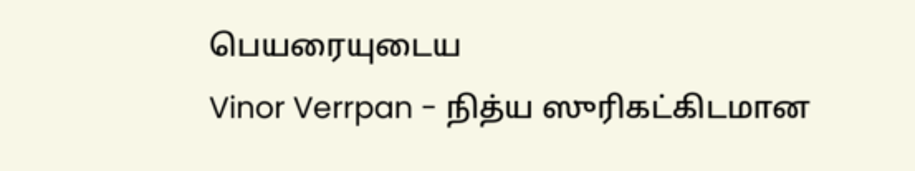பெயரையுடைய
Vinor Verrpan - நித்ய ஸுரிகட்கிடமான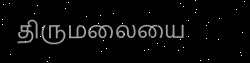திருமலையை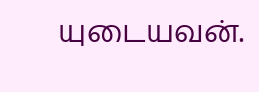யுடையவன்.